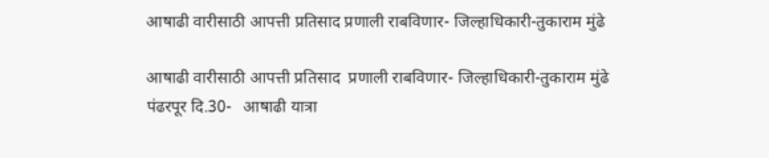आषाढी वारीसाठी आपत्ती प्रतिसाद प्रणाली राबविणार- जिल्हाधिकारी-तुकाराम मुंढे

आषाढी वारीसाठी आपत्ती प्रतिसाद  प्रणाली राबविणार- जिल्हाधिकारी-तुकाराम मुंढे
पंढरपूर दि.30-   आषाढी यात्रा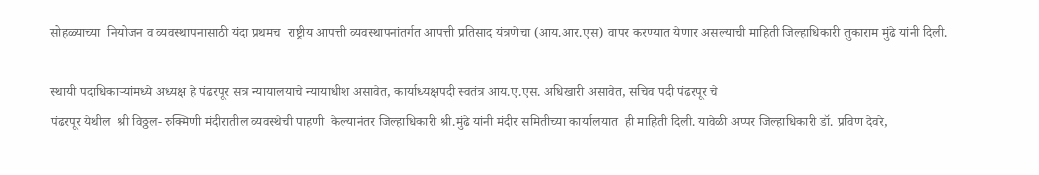सोहळ्याच्या  नियोजन व व्यवस्थापनासाठी यंदा प्रथमच  राष्ट्रीय आपत्ती व्यवस्थापनांतर्गत आपत्ती प्रतिसाद यंत्रणेचा (आय.आर.एस) वापर करण्यात येणार असल्याची माहिती ‍जिल्हाधिकारी तुकाराम मुंढे यांनी दिली.

स्थायी पदाधिकार्‍यांमध्ये अध्यक्ष हे पंढरपूर सत्र न्यायालयाचे न्यायाधीश असावेत, कार्याध्यक्षपदी स्वतंत्र आय.ए.एस. अधिखारी असावेत, सचिव पदी पंढरपूर चे
पंढरपूर येथील  श्री विठ्ठल- रुक्मिणी मंदीरातील व्यवस्थेची पाहणी  केल्यानंतर जिल्हाधिकारी श्री.मुंढे यांनी मंदीर समितीच्या कार्यालयात  ही माहिती दिली. यावेळी अप्पर जिल्हाधिकारी डॉ. प्रविण देवरे,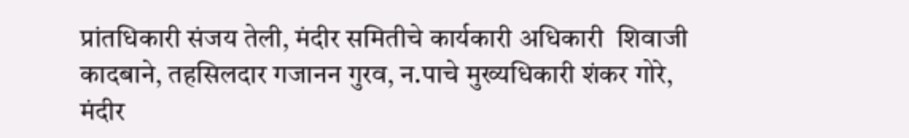प्रांतधिकारी संजय तेली, मंदीर समितीचे कार्यकारी अधिकारी  शिवाजी कादबाने, तहसिलदार गजानन गुरव, न.पाचे मुख्यधिकारी शंकर गोरे, मंदीर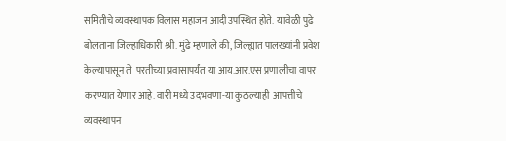समितीचे व्यवस्थापक विलास महाजन आदी उपस्थित होते.  यावेळी पुढे बोलताना जिल्हाधिकारी श्री. मुंढे म्हणाले की, जिल्ह्यात पालख्यांनी प्रवेश केल्यापासून ते  परतीच्या प्रवासापर्यंत या आय.आर.एस प्रणालीचा वापर करण्यात येणार आहे. वारी मध्ये उदभवणा-या कुठल्याही  आपत्तीचे व्यवस्थापन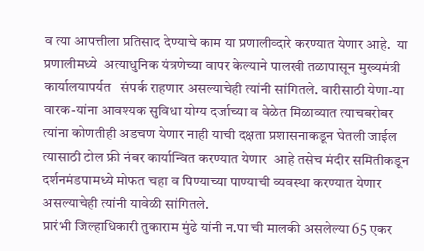व त्या आपत्तीला प्रतिसाद देण्याचे काम या प्रणालीव्दारे करण्यात येणार आहे.  या प्रणालीमध्ये  अत्याधुनिक यंत्रणेच्या वापर केल्याने पालखी तळापासून मुख्यमंत्री कार्यालयापर्यत   संपर्क राहणार असल्याचेही त्यांनी सांगितले. वारीसाठी येणा-या वारक-यांना आवश्यक सुविधा योग्य दर्जाच्या व वेळेत मिळाव्यात त्याचबरोबर  त्यांना कोणतीही अडचण येणार नाही याची दक्षता प्रशासनाकडून घेतली जाईल त्यासाठी टोल फ्री नंबर कार्यान्वित करण्यात येणार  आहे तसेच मंदीर समितीकडून दर्शनमंडपामध्ये मोफत चहा व पिण्याच्या पाण्याची व्यवस्था करण्यात येणार असल्याचेही त्यांनी यावेळी सांगितले.
प्रारंभी जिल्हाधिकारी तुकाराम मुंढे यांनी न.पा ची मालकी असलेल्या 65 एकर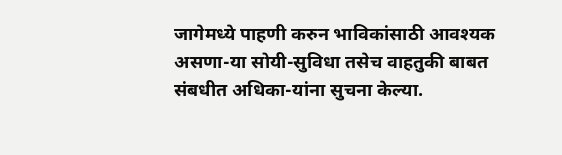जागेमध्ये पाहणी करुन भाविकांसाठी आवश्यक  असणा-या सोयी-सुविधा तसेच वाहतुकी बाबत संबधीत अधिका-यांना सुचना केल्या.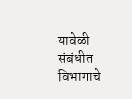यावेळी संबंधीत विभागाचे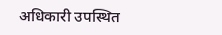अधिकारी उपस्थित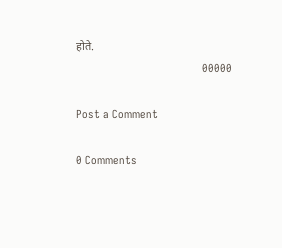होते.
                                          00000

Post a Comment

0 Comments